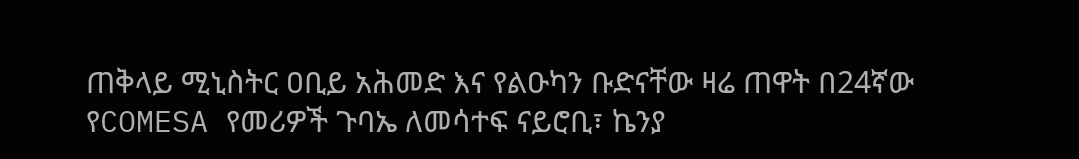ጠቅላይ ሚኒስትር ዐቢይ አሕመድ እና የልዑካን ቡድናቸው ዛሬ ጠዋት በ24ኛው የCOMESA የመሪዎች ጉባኤ ለመሳተፍ ናይሮቢ፣ ኬንያ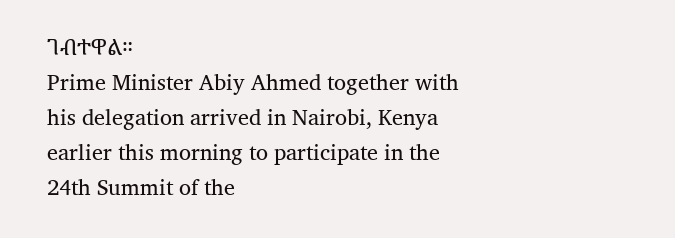ገብተዋል።
Prime Minister Abiy Ahmed together with his delegation arrived in Nairobi, Kenya earlier this morning to participate in the 24th Summit of the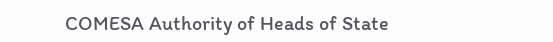COMESA Authority of Heads of State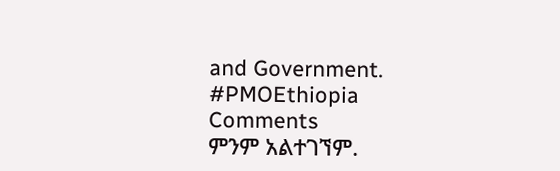and Government.
#PMOEthiopia
Comments
ምንም አልተገኘም.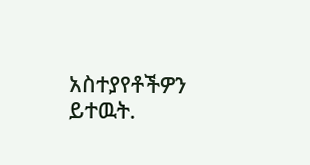አስተያየቶችዎን ይተዉት.